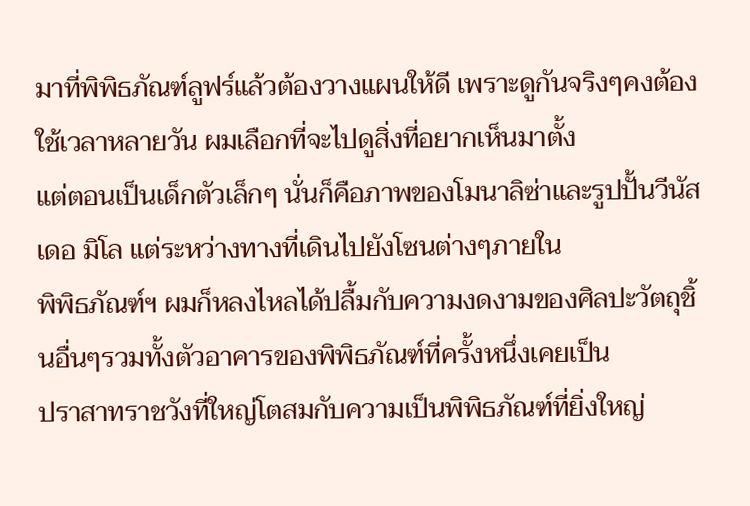มาที่พิพิธภัณฑ์ลูฟร์แล้วต้องวางแผนให้ดี เพราะดูกันจริงๆคงต้องใช้เวลาหลายวัน ผมเลือกที่จะไปดูสิ่งที่อยากเห็นมาตั้ง
แต่ตอนเป็นเด็กตัวเล็กๆ นั่นก็คือภาพของโมนาลิซ่าและรูปปั้นวีนัส เดอ มิโล แต่ระหว่างทางที่เดินไปยังโซนต่างๆภายใน
พิพิธภัณฑ์ฯ ผมก็หลงไหลได้ปลื้มกับความงดงามของศิลปะวัตถุชิ้นอื่นๆรวมทั้งตัวอาคารของพิพิธภัณฑ์ที่ครั้งหนึ่งเคยเป็น
ปราสาทราชวังที่ใหญ่โตสมกับความเป็นพิพิธภัณฑ์ที่ยิ่งใหญ่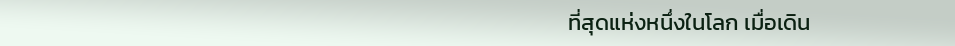ที่สุดแห่งหนึ่งในโลก เมื่อเดิน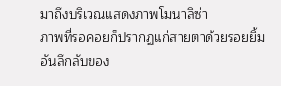มาถึงบริเวณแสดงภาพโมนาลิซ่า
ภาพที่รอคอยก็ปรากฏแก่สายตาด้วยรอยยิ้มอันลึกลับของ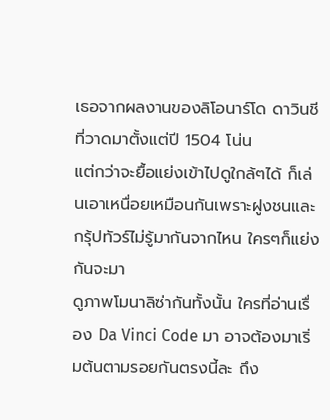เธอจากผลงานของลิโอนาร์โด ดาวินชีที่วาดมาตั้งแต่ปี 1504 โน่น
แต่กว่าจะยื้อแย่งเข้าไปดูใกล้ๆได้ ก็เล่นเอาเหนื่อยเหมือนกันเพราะฝูงชนและกรุ้ปทัวร์ไม่รู้มากันจากไหน ใครๆก็แย่งกันจะมา
ดูภาพโมนาลิซ่ากันทั้งนั้น ใครที่อ่านเรื่อง Da Vinci Code มา อาจต้องมาเริ่มต้นตามรอยกันตรงนี้ละ ถึง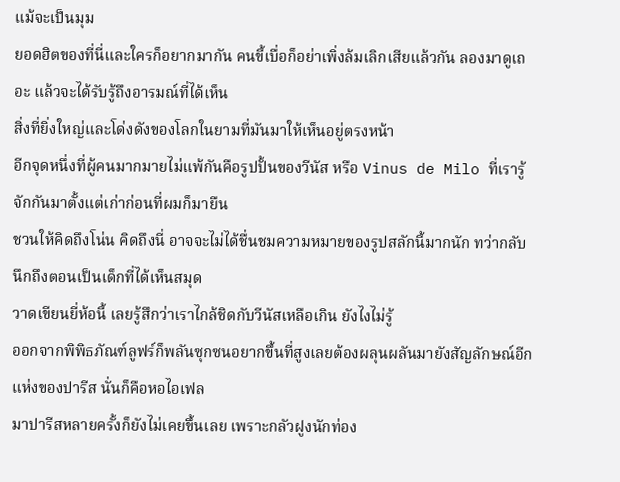แม้จะเป็นมุม
ยอดฮิตของที่นี่และใครก็อยากมากัน คนขี้เบื่อก็อย่าเพิ่งล้มเลิกเสียแล้วกัน ลองมาดูเถอะ แล้วจะได้รับรู้ถึงอารมณ์ที่ได้เห็น
สิ่งที่ยิ่งใหญ่และโด่งดังของโลกในยามที่มันมาให้เห็นอยู่ตรงหน้า
อีกจุดหนึ่งที่ผู้คนมากมายไม่แพ้กันคือรูปปั้นของวีนัส หรือ Vinus de Milo ที่เรารู้จักกันมาตั้งแต่เก่าก่อนที่ผมก็มายืน
ชวนให้คิดถึงโน่น คิดถึงนี่ อาจจะไม่ได้ชื่นชมความหมายของรูปสลักนี้มากนัก ทว่ากลับนึกถึงตอนเป็นเด็กที่ได้เห็นสมุด
วาดเขียนยี่ห้อนี้ เลยรู้สึกว่าเราไกล้ชิดกับวีนัสเหลือเกิน ยังไงไม่รู้
ออกจากพิพิธภัณฑ์ลูฟร์ก็พลันซุกซนอยากขึ้นที่สูงเลยต้องผลุนผลันมายังสัญลักษณ์อีกแห่งของปารีส นั่นก็คือหอไอเฟล
มาปารีสหลายครั้งก็ยังไม่เคยขึ้นเลย เพราะกลัวฝูงนักท่อง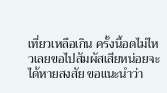เที่ยวเหลือเกิน ครั้งนี้อดไม่ไหวเลยขอไปสัมผัสเสียหน่อยจะ
ได้หายสงสัย ขอแนะนำว่า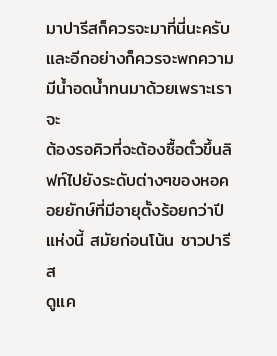มาปารีสก็ควรจะมาที่นี่นะครับและอีกอย่างก็ควรจะพกความมีน้ำอดน้ำทนมาด้วยเพราะเราจะ
ต้องรอคิวที่จะต้องซื้อตั๋วขึ้นลิฟท์ไปยังระดับต่างๆของหอคอยยักษ์ที่มีอายุตั้งร้อยกว่าปีแห่งนี้ สมัยก่อนโน้น ชาวปารีส
ดูแค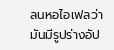ลนหอไอเฟลว่ามันมีรูปร่างอัป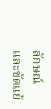ลักษณ์และขัดแย้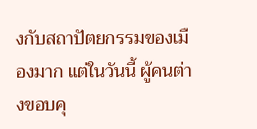งกับสถาปัตยกรรมของเมืองมาก แต่ในวันนี้ ผู้คนต่างขอบคุ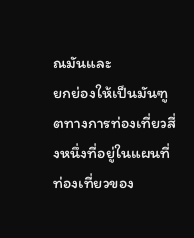ณมันและ
ยกย่องให้เป็นมันฑูตทางการท่องเที่ยวสี่งหนึ่งที่อยู่ในแผนที่ท่องเที่ยวของ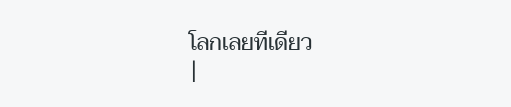โลกเลยทีเดียว
|